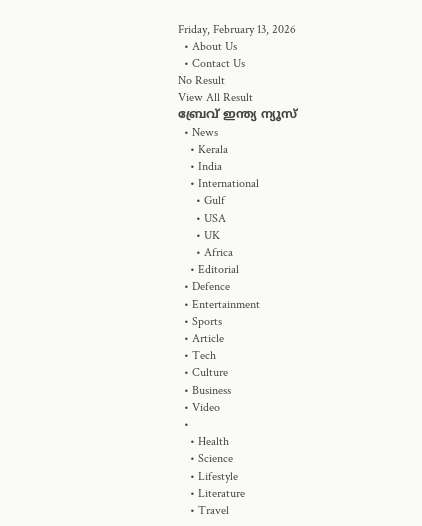Friday, February 13, 2026
  • About Us
  • Contact Us
No Result
View All Result
ബ്രേവ് ഇന്ത്യ ന്യൂസ്
  • News
    • Kerala
    • India
    • International
      • Gulf
      • USA
      • UK
      • Africa
    • Editorial
  • Defence
  • Entertainment
  • Sports
  • Article
  • Tech
  • Culture
  • Business
  • Video
  •
    • Health
    • Science
    • Lifestyle
    • Literature
    • Travel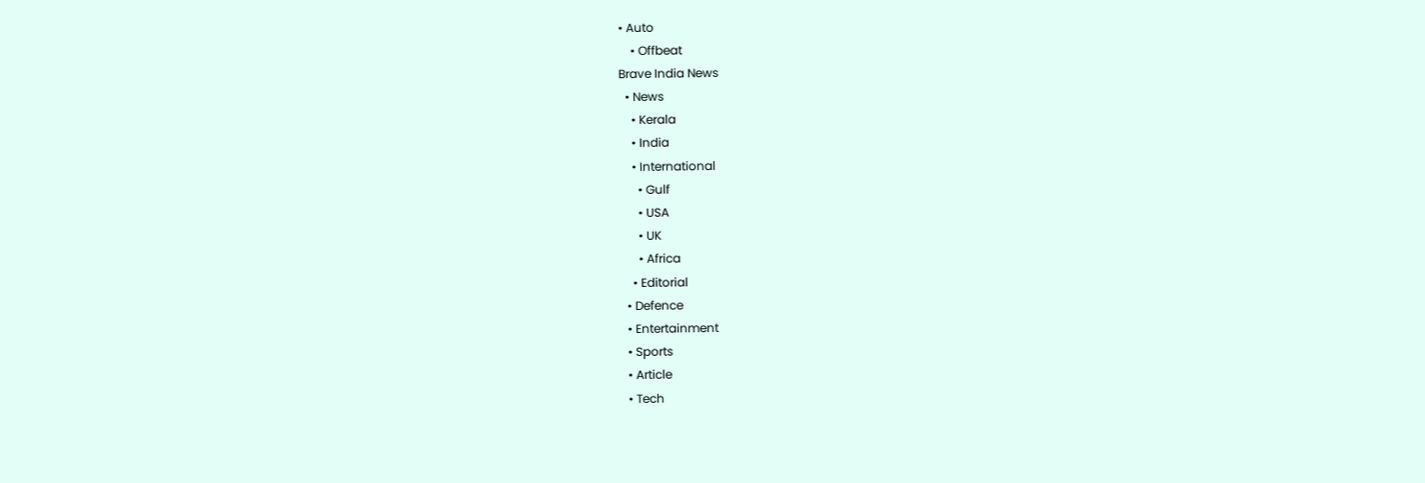• Auto
    • Offbeat
Brave India News
  • News
    • Kerala
    • India
    • International
      • Gulf
      • USA
      • UK
      • Africa
    • Editorial
  • Defence
  • Entertainment
  • Sports
  • Article
  • Tech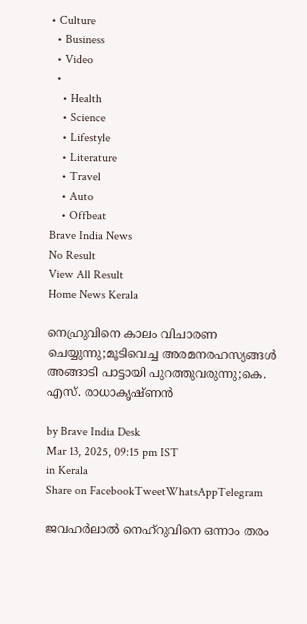• Culture
  • Business
  • Video
  •
    • Health
    • Science
    • Lifestyle
    • Literature
    • Travel
    • Auto
    • Offbeat
Brave India News
No Result
View All Result
Home News Kerala

നെഹ്രുവിനെ കാലം വിചാരണ ചെയ്യുന്നു;മൂടിവെച്ച അരമനരഹസ്യങ്ങൾ അങ്ങാടി പാട്ടായി പുറത്തുവരുന്നു;കെ. എസ്. രാധാകൃഷ്ണൻ

by Brave India Desk
Mar 13, 2025, 09:15 pm IST
in Kerala
Share on FacebookTweetWhatsAppTelegram

ജവഹർലാൽ നെഹ്റുവിനെ ഒന്നാം തരം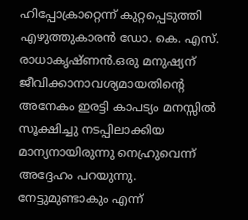ഹിപ്പോക്രാറ്റെന്ന് കുറ്റപ്പെടുത്തി എഴുത്തുകാരൻ ഡോ. കെ. എസ്. രാധാകൃഷ്ണൻ.ഒരു മനുഷ്യന് ജീവിക്കാനാവശ്യമായതിൻ്റെ അനേകം ഇരട്ടി കാപട്യം മനസ്സിൽ സൂക്ഷിച്ചു നടപ്പിലാക്കിയ മാന്യനായിരുന്നു നെഹ്രുവെന്ന് അദ്ദേഹം പറയുന്നു. നേട്ടുമുണ്ടാകും എന്ന്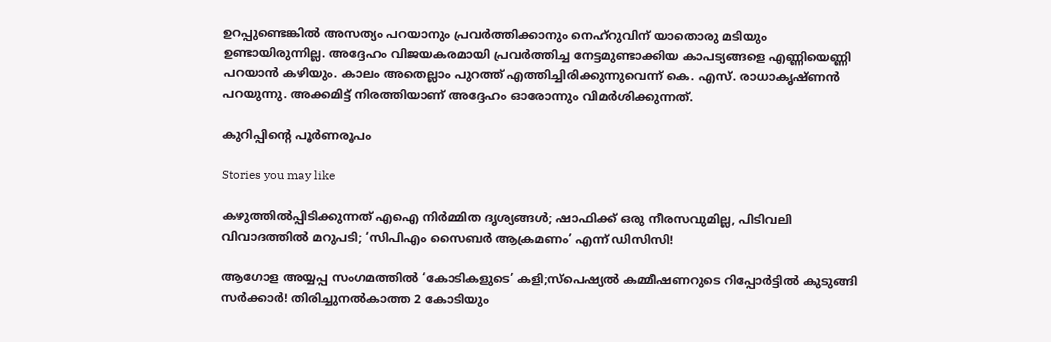ഉറപ്പുണ്ടെങ്കിൽ അസത്യം പറയാനും പ്രവർത്തിക്കാനും നെഹ്റുവിന് യാതൊരു മടിയും ഉണ്ടായിരുന്നില്ല. അദ്ദേഹം വിജയകരമായി പ്രവർത്തിച്ച നേട്ടമുണ്ടാക്കിയ കാപട്യങ്ങളെ എണ്ണിയെണ്ണി പറയാൻ കഴിയും. കാലം അതെല്ലാം പുറത്ത് എത്തിച്ചിരിക്കുന്നുവെന്ന് കെ. എസ്. രാധാകൃഷ്ണൻ പറയുന്നു. അക്കമിട്ട് നിരത്തിയാണ് അദ്ദേഹം ഓരോന്നും വിമർശിക്കുന്നത്.

കുറിപ്പിൻ്റെ പൂർണരൂപം

Stories you may like

കഴുത്തിൽപ്പിടിക്കുന്നത് എഐ നിർമ്മിത ദൃശ്യങ്ങൾ; ഷാഫിക്ക് ഒരു നീരസവുമില്ല, പിടിവലി വിവാദത്തിൽ മറുപടി; ‘സിപിഎം സൈബർ ആക്രമണം’ എന്ന് ഡിസിസി!

ആഗോള അയ്യപ്പ സംഗമത്തിൽ ‘കോടികളുടെ’ കളി;സ്പെഷ്യൽ കമ്മീഷണറുടെ റിപ്പോർട്ടിൽ കുടുങ്ങി സർക്കാർ! തിരിച്ചുനൽകാത്ത 2 കോടിയും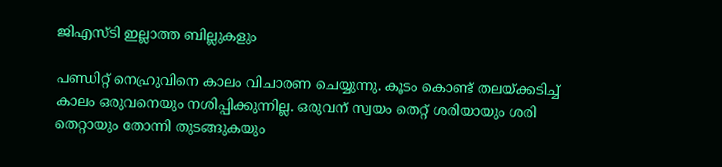ജിഎസ്ടി ഇല്ലാത്ത ബില്ലുകളും

പണ്ഡിറ്റ് നെഹ്രുവിനെ കാലം വിചാരണ ചെയ്യുന്നു. കൂടം കൊണ്ട് തലയ്ക്കടിച്ച് കാലം ഒരുവനെയും നശിപ്പിക്കുന്നില്ല. ഒരുവന് സ്വയം തെറ്റ് ശരിയായും ശരി തെറ്റായും തോന്നി തുടങ്ങുകയും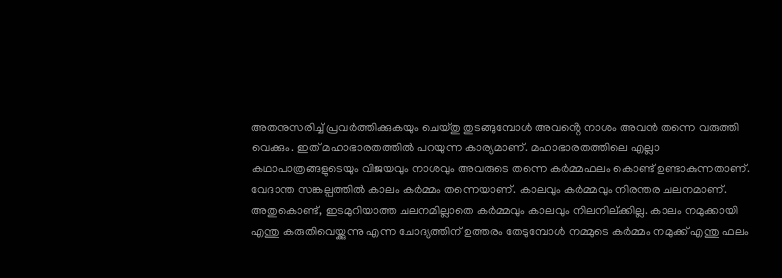അതനുസരിച്ച് പ്രവർത്തിക്കുകയും ചെയ്തു തുടങ്ങുമ്പോൾ അവൻ്റെ നാശം അവൻ തന്നെ വരുത്തി വെക്കും. ഇത് മഹാഭാരതത്തിൽ പറയുന്ന കാര്യമാണ്. മഹാഭാരതത്തിലെ എല്ലാ കഥാപാത്രങ്ങളുടെയും വിജയവും നാശവും അവരുടെ തന്നെ കർമ്മഫലം കൊണ്ട് ഉണ്ടാകുന്നതാണ്.
വേദാന്ത സങ്കല്പത്തിൽ കാലം കർമ്മം തന്നെയാണ്. കാലവും കർമ്മവും നിരന്തര ചലനമാണ്. അതുകൊണ്ട്, ഇടമുറിയാത്ത ചലനമില്ലാതെ കർമ്മവും കാലവും നിലനില്ക്കില്ല. കാലം നമുക്കായി എന്തു കരുതിവെയ്ക്കുന്നു എന്ന ചോദ്യത്തിന് ഉത്തരം തേടുമ്പോൾ നമ്മുടെ കർമ്മം നമുക്ക് എന്തു ഫലം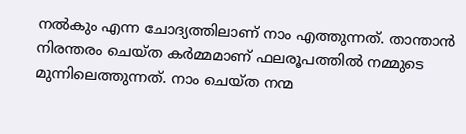നൽകും എന്ന ചോദ്യത്തിലാണ് നാം എത്തുന്നത്. താന്താൻ നിരന്തരം ചെയ്ത കർമ്മമാണ് ഫലരൂപത്തിൽ നമ്മുടെ മുന്നിലെത്തുന്നത്. നാം ചെയ്ത നന്മ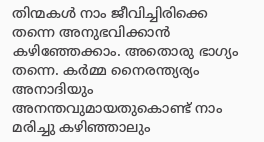തിന്മകൾ നാം ജീവിച്ചിരിക്കെ തന്നെ അനുഭവിക്കാൻ കഴിഞ്ഞേക്കാം. അതൊരു ഭാഗ്യം തന്നെ. കർമ്മ നൈരന്ത്യര്യം അനാദിയും അനന്തവുമായതുകൊണ്ട് നാം മരിച്ചു കഴിഞ്ഞാലും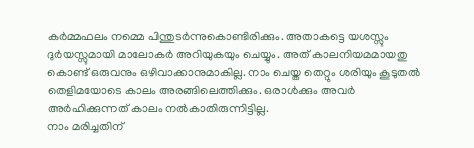കർമ്മഫലം നമ്മെ പിന്തുടർന്നുകൊണ്ടിരിക്കും. അതാകട്ടെ യശസ്സും ദുർയസ്സുമായി മാലോകർ അറിയുകയും ചെയ്യും. അത് കാലനിയമമായതു കൊണ്ട് ഒരുവനും ഒഴിവാക്കാനുമാകില്ല. നാം ചെയ്ത തെറ്റും ശരിയും കൂടുതൽ തെളിമയോടെ കാലം അരങ്ങിലെത്തിക്കും. ഒരാൾക്കും അവർ അർഹിക്കുന്നത് കാലം നൽകാതിരുന്നിട്ടില്ല.
നാം മരിച്ചതിന്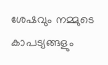ശേഷവും നമ്മുടെ കാപട്യങ്ങളും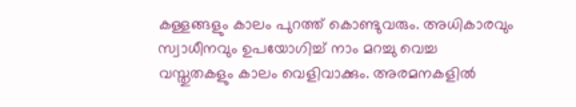കള്ളങ്ങളും കാലം പുറത്ത് കൊണ്ടുവരും. അധികാരവും സ്വാധീനവും ഉപയോഗിച്ച് നാം മറച്ചു വെച്ച വസ്തുതകളും കാലം വെളിവാക്കും. അരമനകളിൽ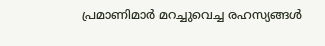പ്രമാണിമാർ മറച്ചുവെച്ച രഹസ്യങ്ങൾ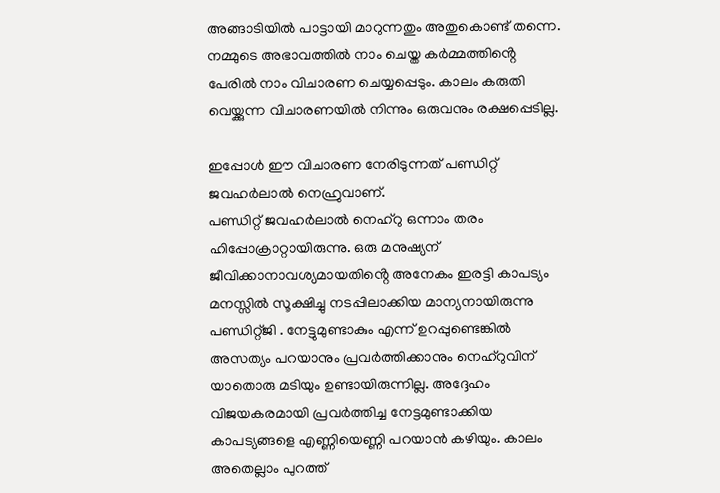അങ്ങാടിയിൽ പാട്ടായി മാറുന്നതും അതുകൊണ്ട് തന്നെ. നമ്മുടെ അഭാവത്തിൽ നാം ചെയ്ത കർമ്മത്തിൻ്റെ പേരിൽ നാം വിചാരണ ചെയ്യപ്പെടും. കാലം കരുതി വെയ്ക്കുന്ന വിചാരണയിൽ നിന്നും ഒരുവനും രക്ഷപ്പെടില്ല.

ഇപ്പോൾ ഈ വിചാരണ നേരിടുന്നത് പണ്ഡിറ്റ് ജവഹർലാൽ നെഹ്രുവാണ്.
പണ്ഡിറ്റ് ജവഹർലാൽ നെഹ്റു ഒന്നാം തരം ഹിപ്പോക്രാറ്റായിരുന്നു. ഒരു മനുഷ്യന് ജീവിക്കാനാവശ്യമായതിൻ്റെ അനേകം ഇരട്ടി കാപട്യം മനസ്സിൽ സൂക്ഷിച്ചു നടപ്പിലാക്കിയ മാന്യനായിരുന്നു പണ്ഡിറ്റ്ജി . നേട്ടുമുണ്ടാകും എന്ന് ഉറപ്പുണ്ടെങ്കിൽ അസത്യം പറയാനും പ്രവർത്തിക്കാനും നെഹ്റുവിന് യാതൊരു മടിയും ഉണ്ടായിരുന്നില്ല. അദ്ദേഹം വിജയകരമായി പ്രവർത്തിച്ച നേട്ടമുണ്ടാക്കിയ കാപട്യങ്ങളെ എണ്ണിയെണ്ണി പറയാൻ കഴിയും. കാലം അതെല്ലാം പുറത്ത്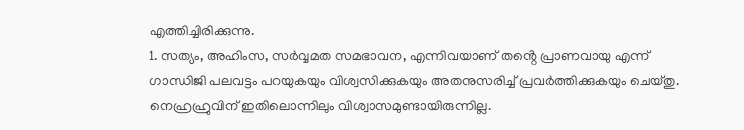എത്തിച്ചിരിക്കുന്നു.
1. സത്യം, അഹിംസ, സർവ്വമത സമഭാവന, എന്നിവയാണ് തൻ്റെ പ്രാണവായു എന്ന് ഗാന്ധിജി പലവട്ടം പറയുകയും വിശ്വസിക്കുകയും അതനുസരിച്ച് പ്രവർത്തിക്കുകയും ചെയ്തു. നെഹ്രഹ്രുവിന് ഇതിലൊന്നിലും വിശ്വാസമുണ്ടായിരുന്നില്ല.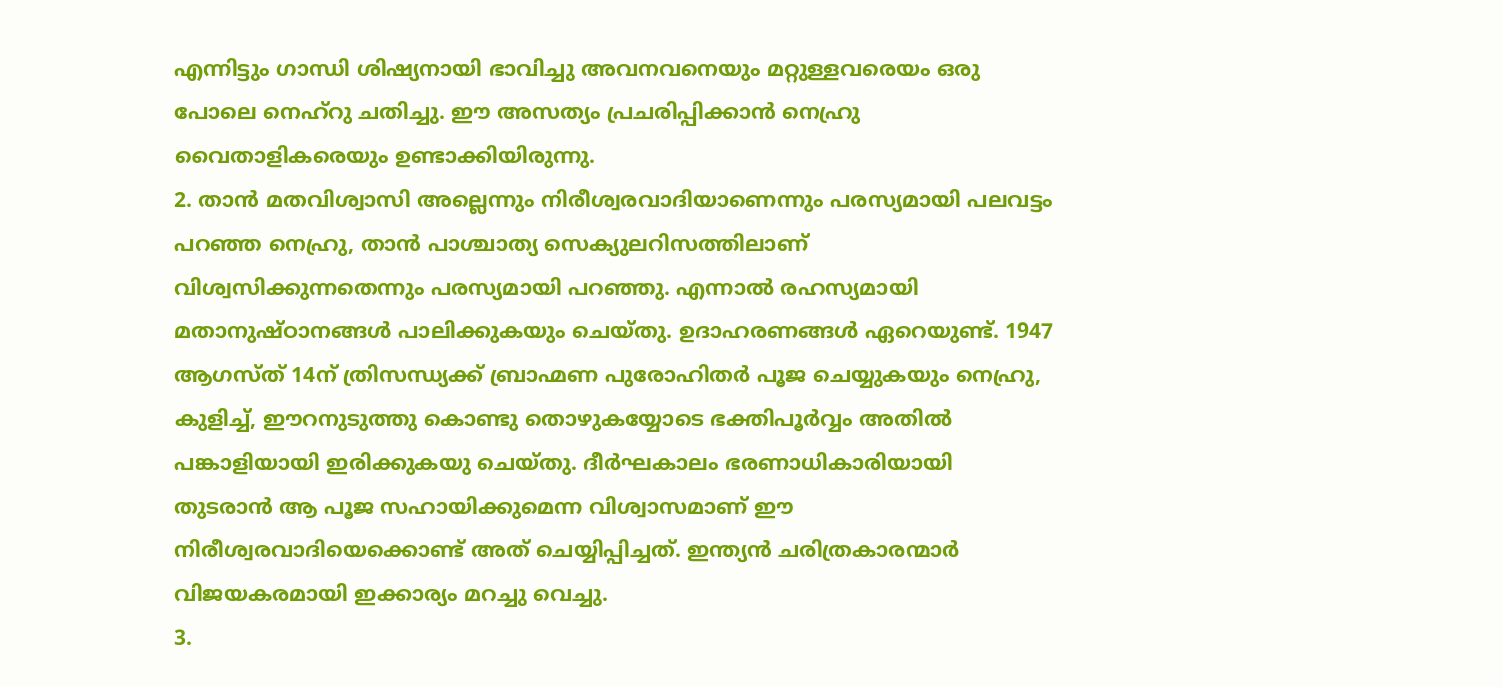എന്നിട്ടും ഗാന്ധി ശിഷ്യനായി ഭാവിച്ചു അവനവനെയും മറ്റുള്ളവരെയം ഒരു പോലെ നെഹ്റു ചതിച്ചു. ഈ അസത്യം പ്രചരിപ്പിക്കാൻ നെഹ്രു വൈതാളികരെയും ഉണ്ടാക്കിയിരുന്നു.
2. താൻ മതവിശ്വാസി അല്ലെന്നും നിരീശ്വരവാദിയാണെന്നും പരസ്യമായി പലവട്ടം പറഞ്ഞ നെഹ്രു, താൻ പാശ്ചാത്യ സെക്യുലറിസത്തിലാണ് വിശ്വസിക്കുന്നതെന്നും പരസ്യമായി പറഞ്ഞു. എന്നാൽ രഹസ്യമായി മതാനുഷ്ഠാനങ്ങൾ പാലിക്കുകയും ചെയ്തു. ഉദാഹരണങ്ങൾ ഏറെയുണ്ട്. 1947 ആഗസ്ത് 14ന് ത്രിസന്ധ്യക്ക് ബ്രാഹ്മണ പുരോഹിതർ പൂജ ചെയ്യുകയും നെഹ്രു, കുളിച്ച്, ഈറനുടുത്തു കൊണ്ടു തൊഴുകയ്യോടെ ഭക്തിപൂർവ്വം അതിൽ പങ്കാളിയായി ഇരിക്കുകയു ചെയ്തു. ദീർഘകാലം ഭരണാധികാരിയായി തുടരാൻ ആ പൂജ സഹായിക്കുമെന്ന വിശ്വാസമാണ് ഈ നിരീശ്വരവാദിയെക്കൊണ്ട് അത് ചെയ്യിപ്പിച്ചത്. ഇന്ത്യൻ ചരിത്രകാരന്മാർ വിജയകരമായി ഇക്കാര്യം മറച്ചു വെച്ചു.
3.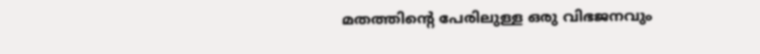മതത്തിൻ്റെ പേരിലുള്ള ഒരു വിഭജനവും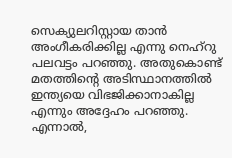സെക്യുലറിസ്റ്റായ താൻ അംഗീകരിക്കില്ല എന്നു നെഹ്‌റു പലവട്ടം പറഞ്ഞു. അതുകൊണ്ട് മതത്തിൻ്റെ അടിസ്ഥാനത്തിൽ ഇന്ത്യയെ വിഭജിക്കാനാകില്ല എന്നും അദ്ദേഹം പറഞ്ഞു. എന്നാൽ,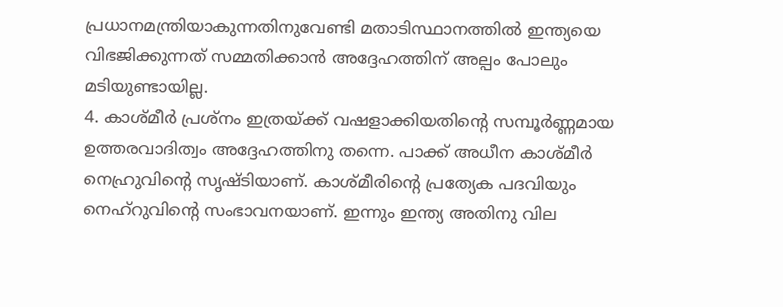പ്രധാനമന്ത്രിയാകുന്നതിനുവേണ്ടി മതാടിസ്ഥാനത്തിൽ ഇന്ത്യയെ വിഭജിക്കുന്നത് സമ്മതിക്കാൻ അദ്ദേഹത്തിന് അല്പം പോലും മടിയുണ്ടായില്ല.
4. കാശ്മീർ പ്രശ്നം ഇത്രയ്ക്ക് വഷളാക്കിയതിൻ്റെ സമ്പൂർണ്ണമായ ഉത്തരവാദിത്വം അദ്ദേഹത്തിനു തന്നെ. പാക്ക് അധീന കാശ്മീർ നെഹ്രുവിൻ്റെ സൃഷ്ടിയാണ്. കാശ്മീരിൻ്റെ പ്രത്യേക പദവിയും നെഹ്റുവിൻ്റെ സംഭാവനയാണ്. ഇന്നും ഇന്ത്യ അതിനു വില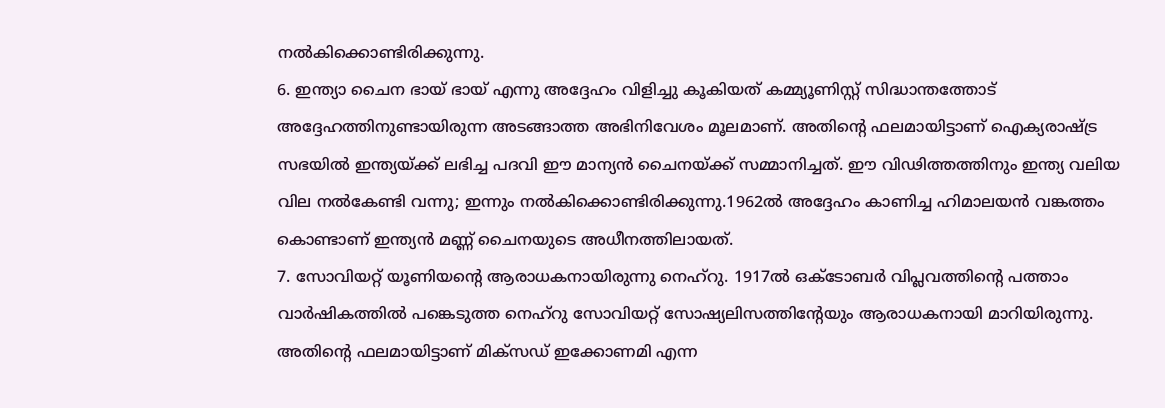നൽകിക്കൊണ്ടിരിക്കുന്നു.
6. ഇന്ത്യാ ചൈന ഭായ് ഭായ് എന്നു അദ്ദേഹം വിളിച്ചു കൂകിയത് കമ്മ്യൂണിസ്റ്റ് സിദ്ധാന്തത്തോട് അദ്ദേഹത്തിനുണ്ടായിരുന്ന അടങ്ങാത്ത അഭിനിവേശം മൂലമാണ്. അതിൻ്റെ ഫലമായിട്ടാണ് ഐക്യരാഷ്ട്ര സഭയിൽ ഇന്ത്യയ്ക്ക് ലഭിച്ച പദവി ഈ മാന്യൻ ചൈനയ്ക്ക് സമ്മാനിച്ചത്. ഈ വിഢിത്തത്തിനും ഇന്ത്യ വലിയ വില നൽകേണ്ടി വന്നു; ഇന്നും നൽകിക്കൊണ്ടിരിക്കുന്നു.1962ൽ അദ്ദേഹം കാണിച്ച ഹിമാലയൻ വങ്കത്തം കൊണ്ടാണ് ഇന്ത്യൻ മണ്ണ് ചൈനയുടെ അധീനത്തിലായത്.
7. സോവിയറ്റ് യൂണിയൻ്റെ ആരാധകനായിരുന്നു നെഹ്റു. 1917ൽ ഒക്ടോബർ വിപ്ലവത്തിൻ്റെ പത്താം വാർഷികത്തിൽ പങ്കെടുത്ത നെഹ്റു സോവിയറ്റ് സോഷ്യലിസത്തിൻ്റേയും ആരാധകനായി മാറിയിരുന്നു. അതിൻ്റെ ഫലമായിട്ടാണ് മിക്സഡ് ഇക്കോണമി എന്ന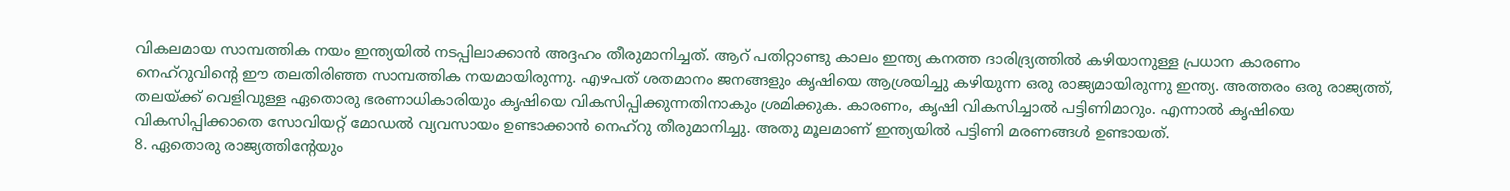വികലമായ സാമ്പത്തിക നയം ഇന്ത്യയിൽ നടപ്പിലാക്കാൻ അദ്ദഹം തീരുമാനിച്ചത്. ആറ് പതിറ്റാണ്ടു കാലം ഇന്ത്യ കനത്ത ദാരിദ്ര്യത്തിൽ കഴിയാനുള്ള പ്രധാന കാരണം നെഹ്റുവിൻ്റെ ഈ തലതിരിഞ്ഞ സാമ്പത്തിക നയമായിരുന്നു. എഴപത് ശതമാനം ജനങ്ങളും കൃഷിയെ ആശ്രയിച്ചു കഴിയുന്ന ഒരു രാജ്യമായിരുന്നു ഇന്ത്യ. അത്തരം ഒരു രാജ്യത്ത്, തലയ്ക്ക് വെളിവുള്ള ഏതൊരു ഭരണാധികാരിയും കൃഷിയെ വികസിപ്പിക്കുന്നതിനാകും ശ്രമിക്കുക. കാരണം, കൃഷി വികസിച്ചാൽ പട്ടിണിമാറും. എന്നാൽ കൃഷിയെ വികസിപ്പിക്കാതെ സോവിയറ്റ് മോഡൽ വ്യവസായം ഉണ്ടാക്കാൻ നെഹ്റു തീരുമാനിച്ചു. അതു മൂലമാണ് ഇന്ത്യയിൽ പട്ടിണി മരണങ്ങൾ ഉണ്ടായത്.
8. ഏതൊരു രാജ്യത്തിൻ്റേയും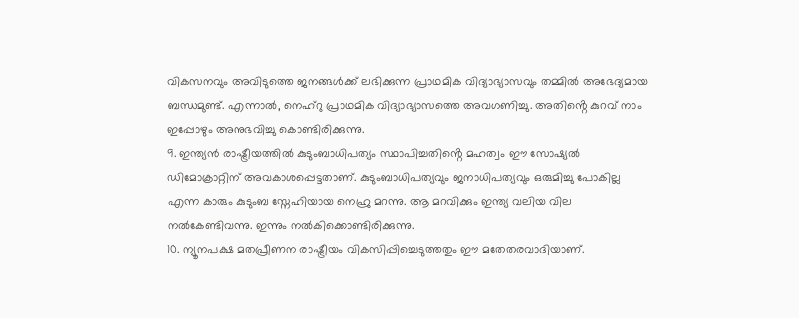വികസനവും അവിടുത്തെ ജനങ്ങൾക്ക് ലഭിക്കുന്ന പ്രാഥമിക വിദ്യാഭ്യാസവും തമ്മിൽ അഭേദ്യമായ ബന്ധമുണ്ട്. എന്നാൽ, നെഹ്റു പ്രാഥമിക വിദ്യാഭ്യാസത്തെ അവഗണിച്ചു. അതിൻ്റെ കുറവ് നാം ഇപ്പോഴും അനുഭവിച്ചു കൊണ്ടിരിക്കുന്നു.
9. ഇന്ത്യൻ രാഷ്ട്രീയത്തിൽ കുടുംബാധിപത്യം സ്ഥാപിച്ചതിൻ്റെ മഹത്വം ഈ സോഷ്യൽ ഡിമോക്രാറ്റിന് അവകാശപ്പെട്ടതാണ്. കുടുംബാധിപത്യവും ജനാധിപത്യവും ഒരുമിച്ചു പോകില്ല എന്ന കാരും കുടുംബ സ്നേഹിയായ നെഹ്രു മറന്നു. ആ മറവിക്കും ഇന്ത്യ വലിയ വില നൽകേണ്ടിവന്നു. ഇന്നും നൽകിക്കൊണ്ടിരിക്കുന്നു.
10. ന്യൂനപക്ഷ മതപ്രീണന രാഷ്ട്രീയം വികസിപ്പിച്ചെടുത്തതും ഈ മതേതരവാദിയാണ്.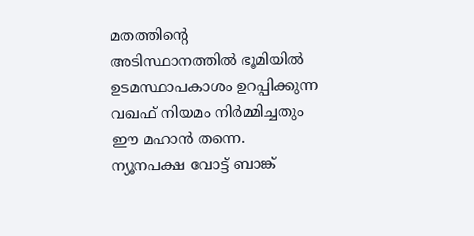മതത്തിൻ്റെ അടിസ്ഥാനത്തിൽ ഭൂമിയിൽ ഉടമസ്ഥാപകാശം ഉറപ്പിക്കുന്ന വഖഫ് നിയമം നിർമ്മിച്ചതും ഈ മഹാൻ തന്നെ. ന്യൂനപക്ഷ വോട്ട് ബാങ്ക്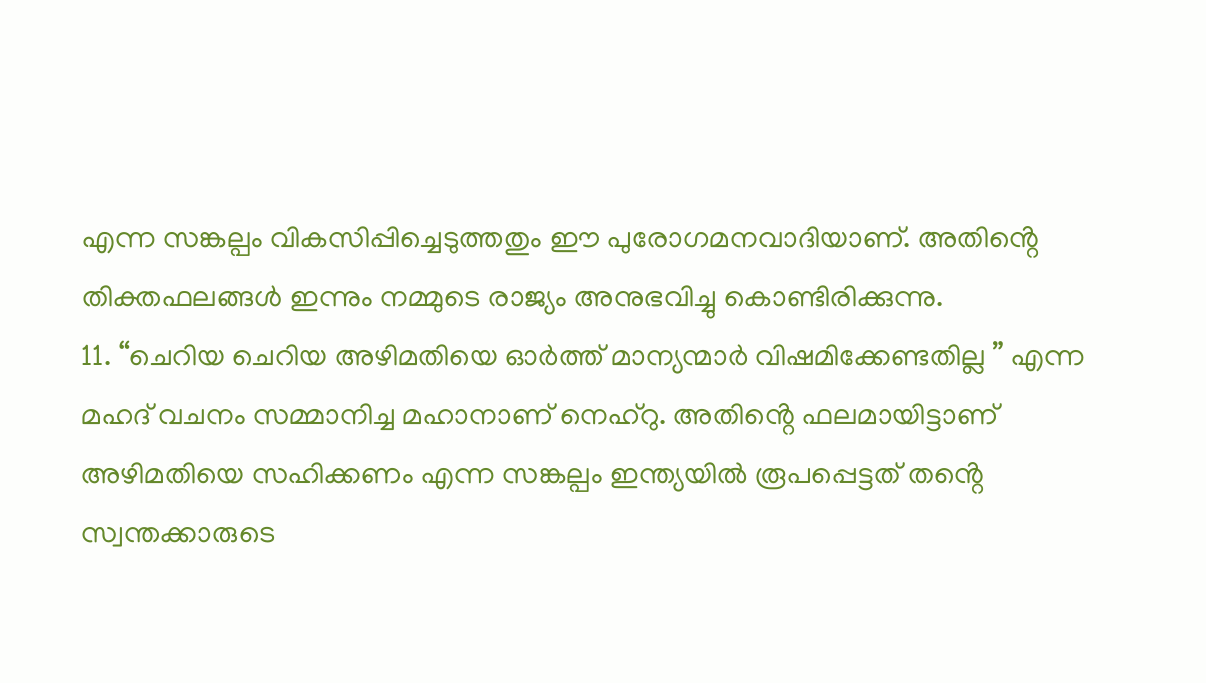എന്ന സങ്കല്പം വികസിപ്പിച്ചെടുത്തതും ഈ പുരോഗമനവാദിയാണ്. അതിൻ്റെ തിക്തഫലങ്ങൾ ഇന്നും നമ്മുടെ രാജ്യം അനുഭവിച്ചു കൊണ്ടിരിക്കുന്നു.
11. “ചെറിയ ചെറിയ അഴിമതിയെ ഓർത്ത് മാന്യന്മാർ വിഷമിക്കേണ്ടതില്ല ” എന്ന മഹദ് വചനം സമ്മാനിച്ച മഹാനാണ് നെഹ്റു. അതിൻ്റെ ഫലമായിട്ടാണ് അഴിമതിയെ സഹിക്കണം എന്ന സങ്കല്പം ഇന്ത്യയിൽ രൂപപ്പെട്ടത് തൻ്റെ സ്വന്തക്കാരുടെ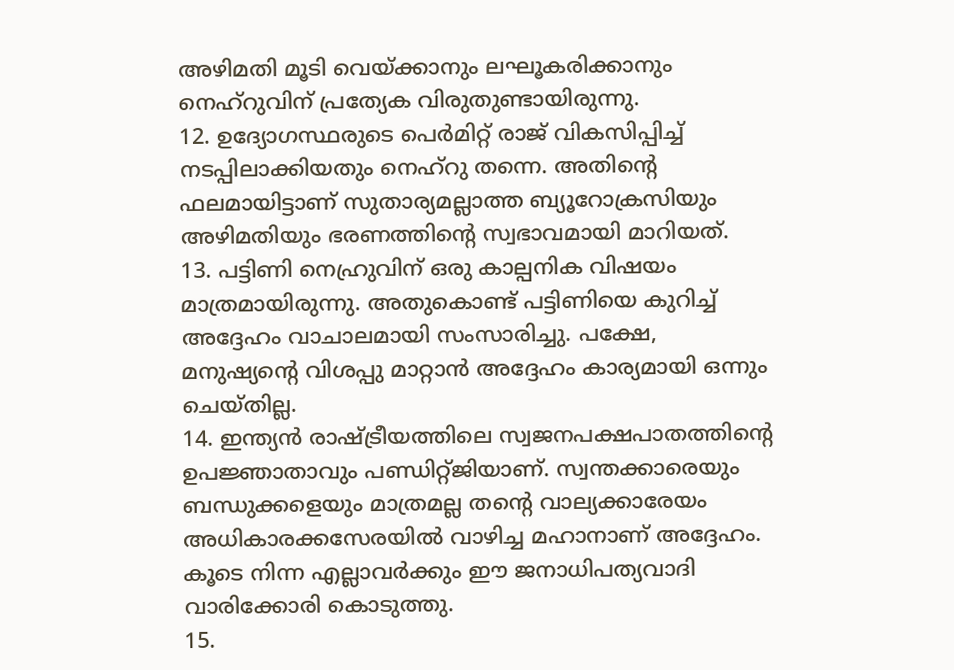അഴിമതി മൂടി വെയ്ക്കാനും ലഘൂകരിക്കാനും നെഹ്റുവിന് പ്രത്യേക വിരുതുണ്ടായിരുന്നു.
12. ഉദ്യോഗസ്ഥരുടെ പെർമിറ്റ് രാജ് വികസിപ്പിച്ച് നടപ്പിലാക്കിയതും നെഹ്റു തന്നെ. അതിൻ്റെ ഫലമായിട്ടാണ് സുതാര്യമല്ലാത്ത ബ്യൂറോക്രസിയും അഴിമതിയും ഭരണത്തിൻ്റെ സ്വഭാവമായി മാറിയത്.
13. പട്ടിണി നെഹ്രുവിന് ഒരു കാല്പനിക വിഷയം മാത്രമായിരുന്നു. അതുകൊണ്ട് പട്ടിണിയെ കുറിച്ച് അദ്ദേഹം വാചാലമായി സംസാരിച്ചു. പക്ഷേ, മനുഷ്യൻ്റെ വിശപ്പു മാറ്റാൻ അദ്ദേഹം കാര്യമായി ഒന്നും ചെയ്തില്ല.
14. ഇന്ത്യൻ രാഷ്ട്രീയത്തിലെ സ്വജനപക്ഷപാതത്തിൻ്റെ ഉപജ്ഞാതാവും പണ്ഡിറ്റ്ജിയാണ്. സ്വന്തക്കാരെയും ബന്ധുക്കളെയും മാത്രമല്ല തൻ്റെ വാല്യക്കാരേയം അധികാരക്കസേരയിൽ വാഴിച്ച മഹാനാണ് അദ്ദേഹം. കൂടെ നിന്ന എല്ലാവർക്കും ഈ ജനാധിപത്യവാദി വാരിക്കോരി കൊടുത്തു.
15.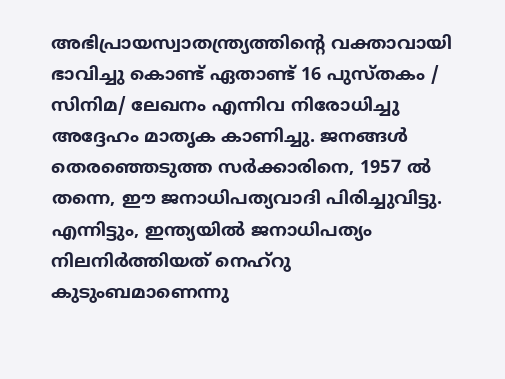അഭിപ്രായസ്വാതന്ത്ര്യത്തിൻ്റെ വക്താവായി ഭാവിച്ചു കൊണ്ട് ഏതാണ്ട് 16 പുസ്തകം / സിനിമ/ ലേഖനം എന്നിവ നിരോധിച്ചു അദ്ദേഹം മാതൃക കാണിച്ചു. ജനങ്ങൾ തെരഞ്ഞെടുത്ത സർക്കാരിനെ, 1957 ൽ തന്നെ, ഈ ജനാധിപത്യവാദി പിരിച്ചുവിട്ടു. എന്നിട്ടും, ഇന്ത്യയിൽ ജനാധിപത്യം നിലനിർത്തിയത് നെഹ്റു കുടുംബമാണെന്നു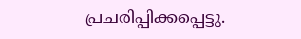പ്രചരിപ്പിക്കപ്പെട്ടു.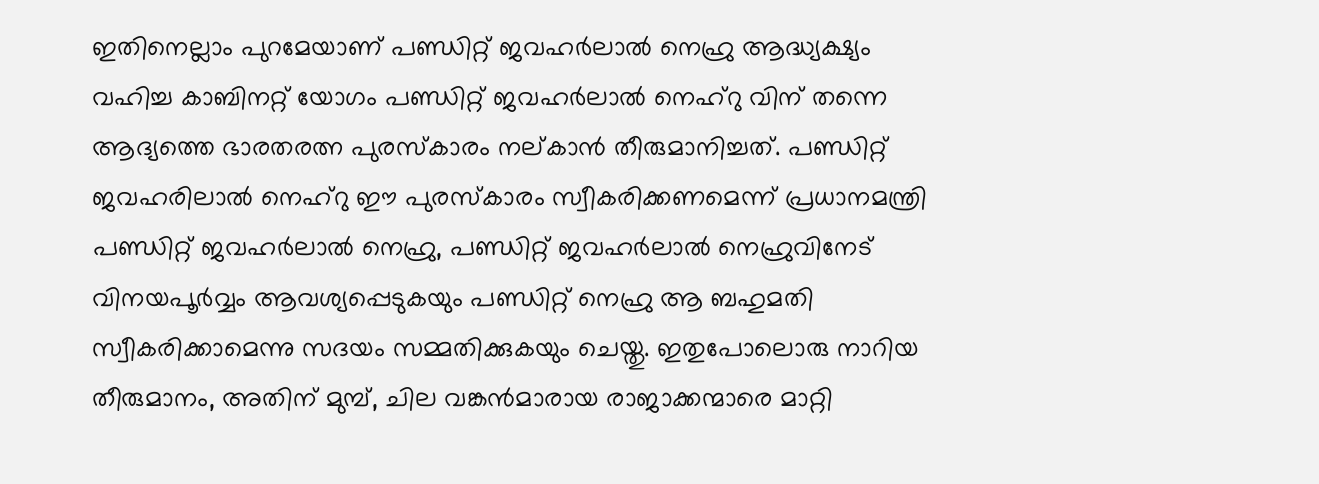ഇതിനെല്ലാം പുറമേയാണ് പണ്ഡിറ്റ് ജവഹർലാൽ നെഹ്രു ആദ്ധ്യക്ഷ്യം വഹിച്ച കാബിനറ്റ് യോഗം പണ്ഡിറ്റ് ജവഹർലാൽ നെഹ്റു വിന് തന്നെ ആദ്യത്തെ ഭാരതരത്ന പുരസ്കാരം നല്കാൻ തീരുമാനിച്ചത്. പണ്ഡിറ്റ് ജവഹരിലാൽ നെഹ്റു ഈ പുരസ്കാരം സ്വീകരിക്കണമെന്ന് പ്രധാനമന്ത്രി പണ്ഡിറ്റ് ജവഹർലാൽ നെഹ്രു, പണ്ഡിറ്റ് ജവഹർലാൽ നെഹ്രുവിനേട് വിനയപൂർവ്വം ആവശ്യപ്പെടുകയും പണ്ഡിറ്റ് നെഹ്രു ആ ബഹുമതി സ്വീകരിക്കാമെന്നു സദയം സമ്മതിക്കുകയും ചെയ്തു. ഇതുപോലൊരു നാറിയ തീരുമാനം, അതിന് മുമ്പ്, ചില വങ്കൻമാരായ രാജാക്കന്മാരെ മാറ്റി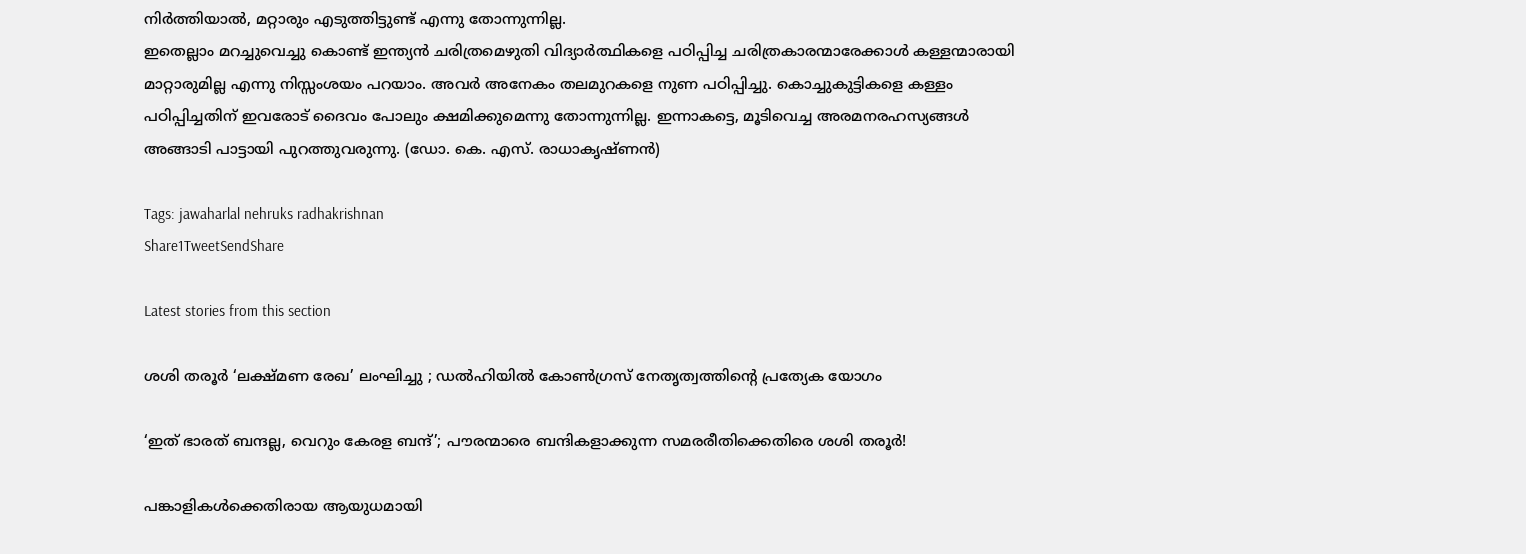നിർത്തിയാൽ, മറ്റാരും എടുത്തിട്ടുണ്ട് എന്നു തോന്നുന്നില്ല.
ഇതെല്ലാം മറച്ചുവെച്ചു കൊണ്ട് ഇന്ത്യൻ ചരിത്രമെഴുതി വിദ്യാർത്ഥികളെ പഠിപ്പിച്ച ചരിത്രകാരന്മാരേക്കാൾ കള്ളന്മാരായി മാറ്റാരുമില്ല എന്നു നിസ്സംശയം പറയാം. അവർ അനേകം തലമുറകളെ നുണ പഠിപ്പിച്ചു. കൊച്ചുകുട്ടികളെ കള്ളം പഠിപ്പിച്ചതിന് ഇവരോട് ദൈവം പോലും ക്ഷമിക്കുമെന്നു തോന്നുന്നില്ല. ഇന്നാകട്ടെ, മൂടിവെച്ച അരമനരഹസ്യങ്ങൾ അങ്ങാടി പാട്ടായി പുറത്തുവരുന്നു. (ഡോ. കെ. എസ്. രാധാകൃഷ്ണൻ)

Tags: jawaharlal nehruks radhakrishnan
Share1TweetSendShare

Latest stories from this section

ശശി തരൂർ ‘ലക്ഷ്മണ രേഖ’ ലംഘിച്ചു ; ഡൽഹിയിൽ കോൺഗ്രസ് നേതൃത്വത്തിന്റെ പ്രത്യേക യോഗം

‘ഇത് ഭാരത് ബന്ദല്ല, വെറും കേരള ബന്ദ്’; പൗരന്മാരെ ബന്ദികളാക്കുന്ന സമരരീതിക്കെതിരെ ശശി തരൂർ!

പങ്കാളികൾക്കെതിരായ ആയുധമായി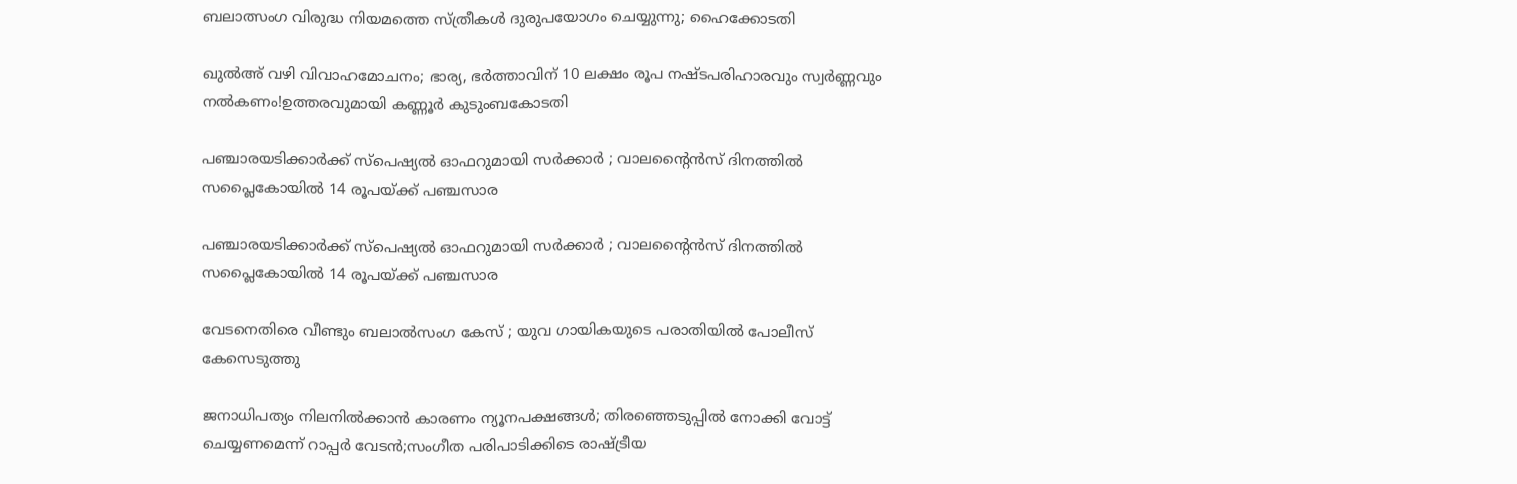ബലാത്സംഗ വിരുദ്ധ നിയമത്തെ സ്ത്രീകൾ ദുരുപയോഗം ചെയ്യുന്നു; ഹൈക്കോടതി

ഖുൽഅ് വഴി വിവാഹമോചനം; ഭാര്യ, ഭർത്താവിന് 10 ലക്ഷം രൂപ നഷ്ടപരിഹാരവും സ്വർണ്ണവും നൽകണം!ഉത്തരവുമായി കണ്ണൂർ കുടുംബകോടതി

പഞ്ചാരയടിക്കാർക്ക് സ്പെഷ്യൽ ഓഫറുമായി സർക്കാർ ; വാലന്റൈൻസ് ദിനത്തിൽ സപ്ലൈകോയിൽ 14 രൂപയ്ക്ക് പഞ്ചസാര

പഞ്ചാരയടിക്കാർക്ക് സ്പെഷ്യൽ ഓഫറുമായി സർക്കാർ ; വാലന്റൈൻസ് ദിനത്തിൽ സപ്ലൈകോയിൽ 14 രൂപയ്ക്ക് പഞ്ചസാര

വേടനെതിരെ വീണ്ടും ബലാൽസംഗ കേസ് ; യുവ ഗായികയുടെ പരാതിയിൽ പോലീസ് കേസെടുത്തു

ജനാധിപത്യം നിലനിൽക്കാൻ കാരണം ന്യൂനപക്ഷങ്ങൾ; തിരഞ്ഞെടുപ്പിൽ നോക്കി വോട്ട് ചെയ്യണമെന്ന് റാപ്പർ വേടൻ;സംഗീത പരിപാടിക്കിടെ രാഷ്ട്രീയ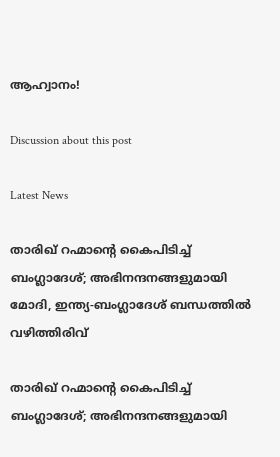ആഹ്വാനം!

Discussion about this post

Latest News

താരിഖ് റഹ്മാന്റെ കൈപിടിച്ച് ബംഗ്ലാദേശ്; അഭിനന്ദനങ്ങളുമായി മോദി, ഇന്ത്യ-ബംഗ്ലാദേശ് ബന്ധത്തിൽ വഴിത്തിരിവ്

താരിഖ് റഹ്മാന്റെ കൈപിടിച്ച് ബംഗ്ലാദേശ്; അഭിനന്ദനങ്ങളുമായി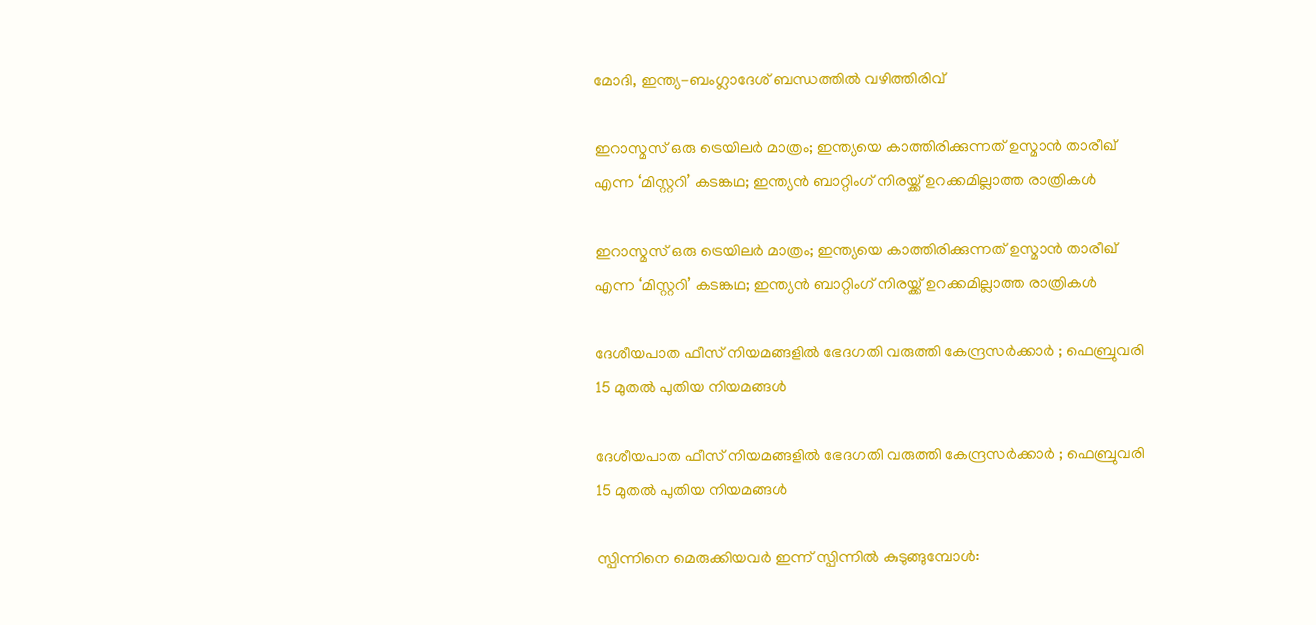മോദി, ഇന്ത്യ-ബംഗ്ലാദേശ് ബന്ധത്തിൽ വഴിത്തിരിവ്

ഇറാസ്മസ് ഒരു ട്രെയിലർ മാത്രം; ഇന്ത്യയെ കാത്തിരിക്കുന്നത് ഉസ്മാൻ താരീഖ് എന്ന ‘മിസ്റ്ററി’ കടങ്കഥ; ഇന്ത്യൻ ബാറ്റിംഗ് നിരയ്ക്ക് ഉറക്കമില്ലാത്ത രാത്രികൾ

ഇറാസ്മസ് ഒരു ട്രെയിലർ മാത്രം; ഇന്ത്യയെ കാത്തിരിക്കുന്നത് ഉസ്മാൻ താരീഖ് എന്ന ‘മിസ്റ്ററി’ കടങ്കഥ; ഇന്ത്യൻ ബാറ്റിംഗ് നിരയ്ക്ക് ഉറക്കമില്ലാത്ത രാത്രികൾ

ദേശീയപാത ഫീസ് നിയമങ്ങളിൽ ഭേദഗതി വരുത്തി കേന്ദ്രസർക്കാർ ; ഫെബ്രുവരി 15 മുതൽ പുതിയ നിയമങ്ങൾ

ദേശീയപാത ഫീസ് നിയമങ്ങളിൽ ഭേദഗതി വരുത്തി കേന്ദ്രസർക്കാർ ; ഫെബ്രുവരി 15 മുതൽ പുതിയ നിയമങ്ങൾ

സ്പിന്നിനെ മെരുക്കിയവർ ഇന്ന് സ്പിന്നിൽ കുടുങ്ങുമ്പോൾ: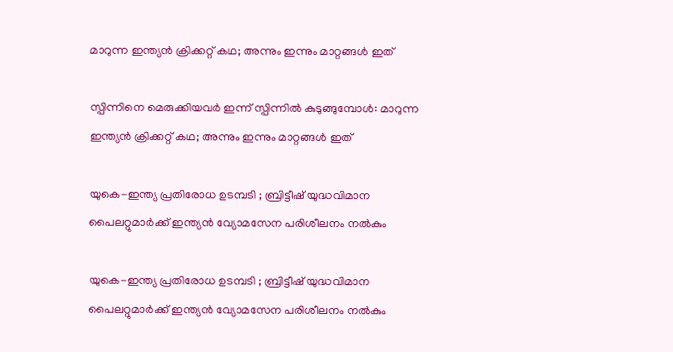മാറുന്ന ഇന്ത്യൻ ക്രിക്കറ്റ് കഥ; അന്നും ഇന്നും മാറ്റങ്ങൾ ഇത്

സ്പിന്നിനെ മെരുക്കിയവർ ഇന്ന് സ്പിന്നിൽ കുടുങ്ങുമ്പോൾ: മാറുന്ന ഇന്ത്യൻ ക്രിക്കറ്റ് കഥ; അന്നും ഇന്നും മാറ്റങ്ങൾ ഇത്

യുകെ-ഇന്ത്യ പ്രതിരോധ ഉടമ്പടി ; ബ്രിട്ടീഷ് യുദ്ധവിമാന പൈലറ്റുമാർക്ക് ഇന്ത്യൻ വ്യോമസേന പരിശീലനം നൽകും

യുകെ-ഇന്ത്യ പ്രതിരോധ ഉടമ്പടി ; ബ്രിട്ടീഷ് യുദ്ധവിമാന പൈലറ്റുമാർക്ക് ഇന്ത്യൻ വ്യോമസേന പരിശീലനം നൽകും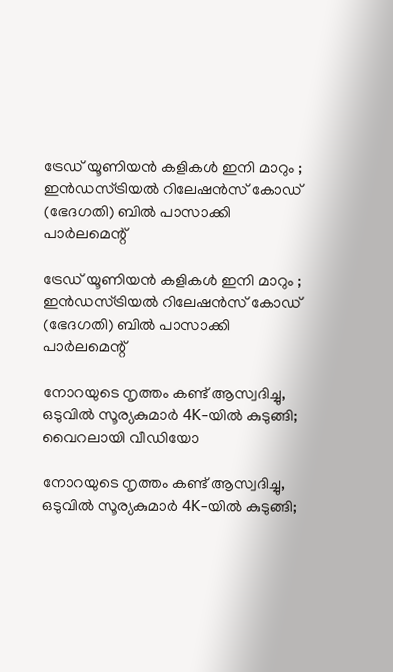ട്രേഡ് യൂണിയൻ കളികൾ ഇനി മാറും ; ഇൻഡസ്ട്രിയൽ റിലേഷൻസ് കോഡ് (ഭേദഗതി) ബിൽ പാസാക്കി പാർലമെന്റ്

ട്രേഡ് യൂണിയൻ കളികൾ ഇനി മാറും ; ഇൻഡസ്ട്രിയൽ റിലേഷൻസ് കോഡ് (ഭേദഗതി) ബിൽ പാസാക്കി പാർലമെന്റ്

നോറയുടെ നൃത്തം കണ്ട് ആസ്വദിച്ചു, ഒടുവിൽ സൂര്യകുമാർ 4K-യിൽ കുടുങ്ങി; വൈറലായി വീഡിയോ

നോറയുടെ നൃത്തം കണ്ട് ആസ്വദിച്ചു, ഒടുവിൽ സൂര്യകുമാർ 4K-യിൽ കുടുങ്ങി;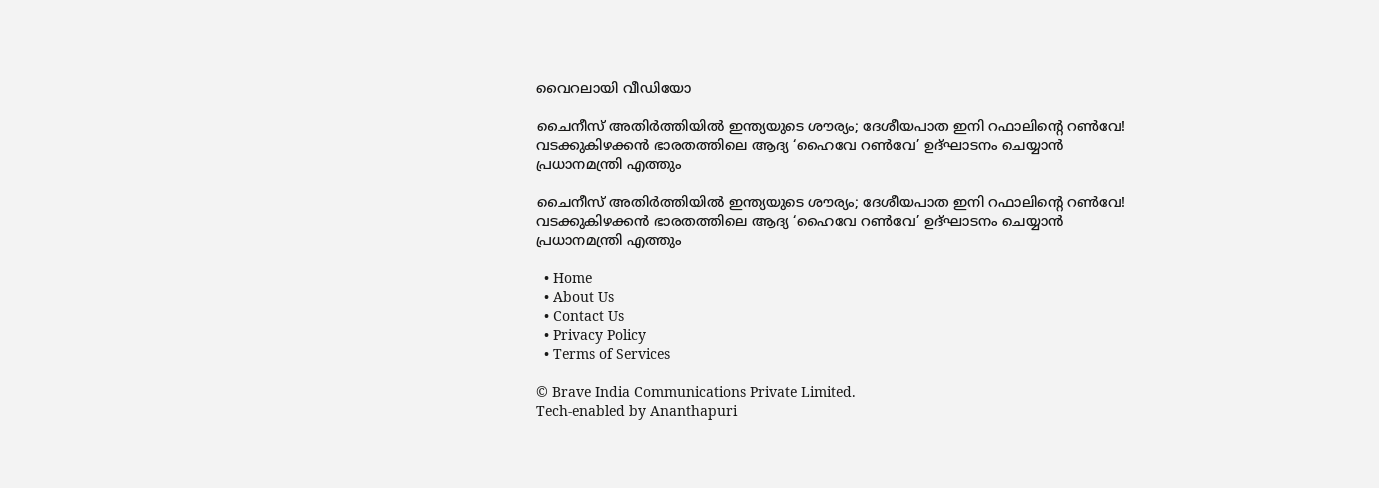വൈറലായി വീഡിയോ

ചൈനീസ് അതിർത്തിയിൽ ഇന്ത്യയുടെ ശൗര്യം; ദേശീയപാത ഇനി റഫാലിന്റെ റൺവേ! വടക്കുകിഴക്കൻ ഭാരതത്തിലെ ആദ്യ ‘ഹൈവേ റൺവേ’ ഉദ്ഘാടനം ചെയ്യാൻ പ്രധാനമന്ത്രി എത്തും

ചൈനീസ് അതിർത്തിയിൽ ഇന്ത്യയുടെ ശൗര്യം; ദേശീയപാത ഇനി റഫാലിന്റെ റൺവേ! വടക്കുകിഴക്കൻ ഭാരതത്തിലെ ആദ്യ ‘ഹൈവേ റൺവേ’ ഉദ്ഘാടനം ചെയ്യാൻ പ്രധാനമന്ത്രി എത്തും

  • Home
  • About Us
  • Contact Us
  • Privacy Policy
  • Terms of Services

© Brave India Communications Private Limited.
Tech-enabled by Ananthapuri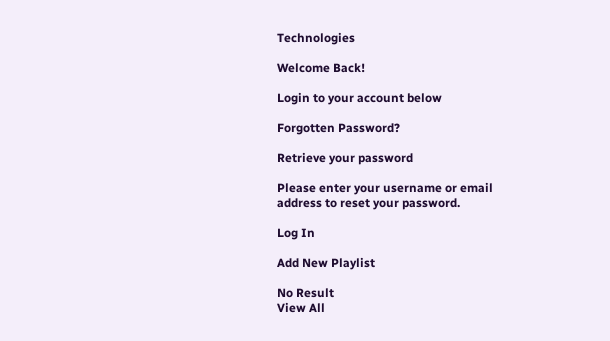Technologies

Welcome Back!

Login to your account below

Forgotten Password?

Retrieve your password

Please enter your username or email address to reset your password.

Log In

Add New Playlist

No Result
View All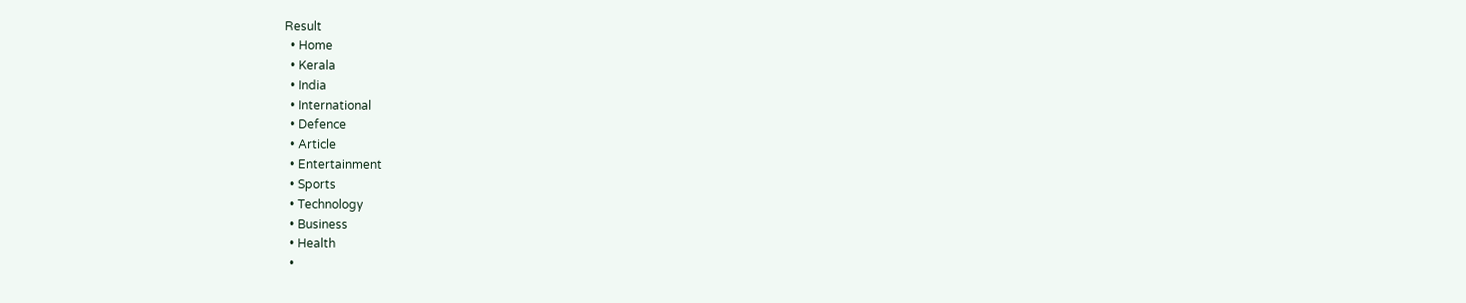Result
  • Home
  • Kerala
  • India
  • International
  • Defence
  • Article
  • Entertainment
  • Sports
  • Technology
  • Business
  • Health
  •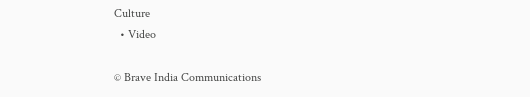Culture
  • Video

© Brave India Communications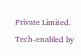Private Limited.
Tech-enabled by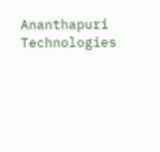Ananthapuri Technologies